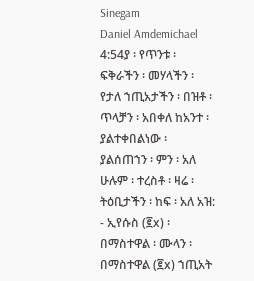Sinegam
Daniel Amdemichael
4:54ያ ፡ የጥንቱ ፡ ፍቅራችን ፡ መሃላችን ፡ የታለ ኀጢአታችን ፡ በዝቶ ፡ ጥላቻን ፡ አበቀለ ከአንተ ፡ ያልተቀበልነው ፡ ያልሰጠኀን ፡ ምን ፡ አለ ሁሉም ፡ ተረስቶ ፡ ዛሬ ፡ ትዕቢታችን ፡ ከፍ ፡ አለ አዝ: - ኢየሱስ (፪x) ፡ በማስተዋል ፡ ሙላን ፡ በማስተዋል (፪x) ኀጢአት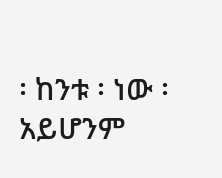፡ ከንቱ ፡ ነው ፡ አይሆንም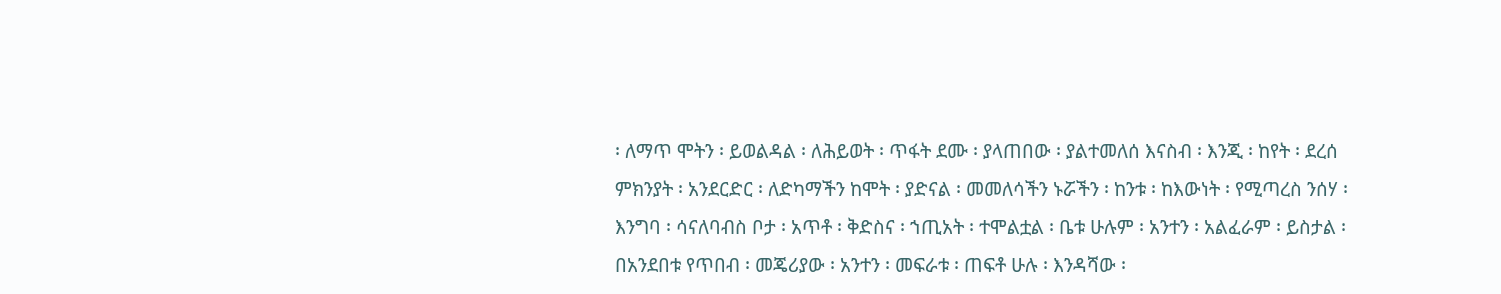፡ ለማጥ ሞትን ፡ ይወልዳል ፡ ለሕይወት ፡ ጥፋት ደሙ ፡ ያላጠበው ፡ ያልተመለሰ እናስብ ፡ እንጂ ፡ ከየት ፡ ደረሰ ምክንያት ፡ አንደርድር ፡ ለድካማችን ከሞት ፡ ያድናል ፡ መመለሳችን ኑሯችን ፡ ከንቱ ፡ ከእውነት ፡ የሚጣረስ ንሰሃ ፡ እንግባ ፡ ሳናለባብስ ቦታ ፡ አጥቶ ፡ ቅድስና ፡ ኀጢአት ፡ ተሞልቷል ፡ ቤቱ ሁሉም ፡ አንተን ፡ አልፈራም ፡ ይስታል ፡ በአንደበቱ የጥበብ ፡ መጄሪያው ፡ አንተን ፡ መፍራቱ ፡ ጠፍቶ ሁሉ ፡ እንዳሻው ፡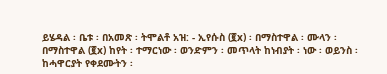ይሄዳል ፡ ቤቱ ፡ በአመጽ ፡ ትሞልቶ አዝ: - ኢየሱስ (፪x) ፡ በማስተዋል ፡ ሙላን ፡ በማስተዋል (፪x) ከየት ፡ ተማርነው ፡ ወንድምን ፡ መጥላት ከነብያት ፡ ነው ፡ ወይንስ ፡ ከሓዋርያት የቀደሙትን ፡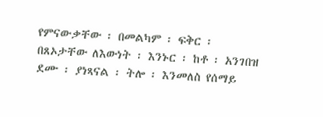የምናውቃቸው ፡ በመልካም ፡ ፍቅር ፡ በጸኦታቸው ለእውነት ፡ እንኑር ፡ ከቶ ፡ አንገበዝ ደሙ ፡ ያነጻናል ፡ ትሎ ፡ እንመለስ የሰማይ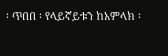፡ ጥበበ ፡ የላይኛይቱን ከአምላክ ፡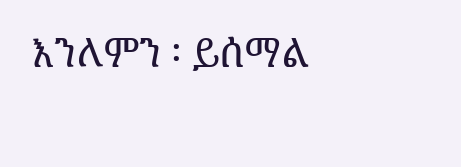እንለምን ፡ ይሰማል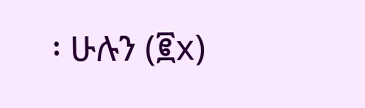፡ ሁሉን (፪x)